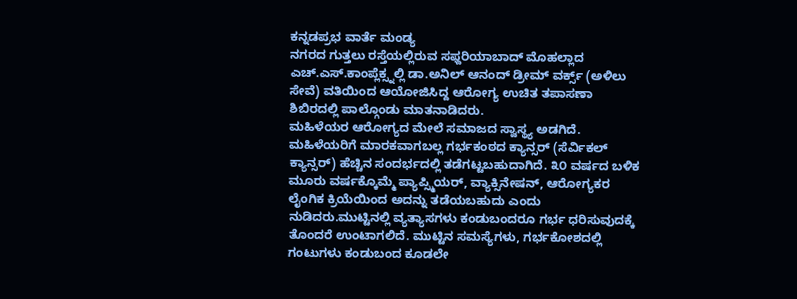ಕನ್ನಡಪ್ರಭ ವಾರ್ತೆ ಮಂಡ್ಯ
ನಗರದ ಗುತ್ತಲು ರಸ್ತೆಯಲ್ಲಿರುವ ಸಫ್ದರಿಯಾಬಾದ್ ಮೊಹಲ್ಲಾದ ಎಚ್.ಎಸ್.ಕಾಂಪ್ಲೆಕ್ಸ್ನಲ್ಲಿ ಡಾ.ಅನಿಲ್ ಆನಂದ್ ಡ್ರೀಮ್ ವರ್ಕ್ಸ್ (ಅಳಿಲು ಸೇವೆ) ವತಿಯಿಂದ ಆಯೋಜಿಸಿದ್ದ ಆರೋಗ್ಯ ಉಚಿತ ತಪಾಸಣಾ ಶಿಬಿರದಲ್ಲಿ ಪಾಲ್ಗೊಂಡು ಮಾತನಾಡಿದರು.
ಮಹಿಳೆಯರ ಆರೋಗ್ಯದ ಮೇಲೆ ಸಮಾಜದ ಸ್ವಾಸ್ಥ್ಯ ಅಡಗಿದೆ. ಮಹಿಳೆಯರಿಗೆ ಮಾರಕವಾಗಬಲ್ಲ ಗರ್ಭಕಂಠದ ಕ್ಯಾನ್ಸರ್ (ಸೆರ್ವಿಕಲ್ ಕ್ಯಾನ್ಸರ್) ಹೆಚ್ಚಿನ ಸಂದರ್ಭದಲ್ಲಿ ತಡೆಗಟ್ಟಬಹುದಾಗಿದೆ. ೩೦ ವರ್ಷದ ಬಳಿಕ ಮೂರು ವರ್ಷಕ್ಕೊಮ್ಮೆ ಪ್ಯಾಪ್ಸ್ಮಿಯರ್, ವ್ಯಾಕ್ಸಿನೇಷನ್, ಆರೋಗ್ಯಕರ ಲೈಂಗಿಕ ಕ್ರಿಯೆಯಿಂದ ಅದನ್ನು ತಡೆಯಬಹುದು ಎಂದು ನುಡಿದರು.ಮುಟ್ಟಿನಲ್ಲಿ ವ್ಯತ್ಯಾಸಗಳು ಕಂಡುಬಂದರೂ ಗರ್ಭ ಧರಿಸುವುದಕ್ಕೆ ತೊಂದರೆ ಉಂಟಾಗಲಿದೆ. ಮುಟ್ಟಿನ ಸಮಸ್ಯೆಗಳು, ಗರ್ಭಕೋಶದಲ್ಲಿ ಗಂಟುಗಳು ಕಂಡುಬಂದ ಕೂಡಲೇ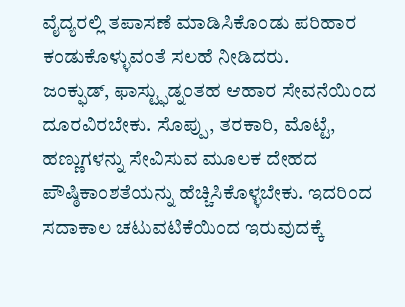ವೈದ್ಯರಲ್ಲಿ ತಪಾಸಣೆ ಮಾಡಿಸಿಕೊಂಡು ಪರಿಹಾರ ಕಂಡುಕೊಳ್ಳುವಂತೆ ಸಲಹೆ ನೀಡಿದರು.
ಜಂಕ್ಫುಡ್, ಫಾಸ್ಟ್ಫುಡ್ನಂತಹ ಆಹಾರ ಸೇವನೆಯಿಂದ ದೂರವಿರಬೇಕು. ಸೊಪ್ಪು, ತರಕಾರಿ, ಮೊಟ್ಟೆ, ಹಣ್ಣುಗಳನ್ನು ಸೇವಿಸುವ ಮೂಲಕ ದೇಹದ ಪೌಷ್ಠಿಕಾಂಶತೆಯನ್ನು ಹೆಚ್ಚಿಸಿಕೊಳ್ಳಬೇಕು. ಇದರಿಂದ ಸದಾಕಾಲ ಚಟುವಟಿಕೆಯಿಂದ ಇರುವುದಕ್ಕೆ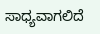ಸಾಧ್ಯವಾಗಲಿದೆ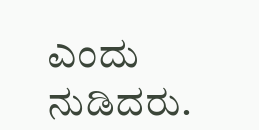ಎಂದು ನುಡಿದರು.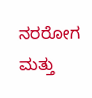ನರರೋಗ ಮತ್ತು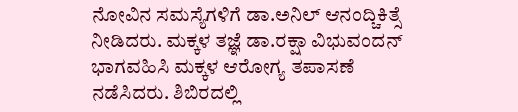ನೋವಿನ ಸಮಸ್ಯೆಗಳಿಗೆ ಡಾ.ಅನಿಲ್ ಆನಂದ್ಚಿಕಿತ್ಸೆ ನೀಡಿದರು. ಮಕ್ಕಳ ತಜ್ಞೆ ಡಾ.ರಕ್ಷಾ ವಿಭುವಂದನ್ ಭಾಗವಹಿಸಿ ಮಕ್ಕಳ ಆರೋಗ್ಯ ತಪಾಸಣೆ ನಡೆಸಿದರು. ಶಿಬಿರದಲ್ಲಿ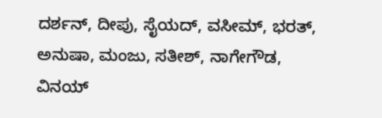ದರ್ಶನ್, ದೀಪು, ಸೈಯದ್, ವಸೀಮ್, ಭರತ್, ಅನುಷಾ, ಮಂಜು, ಸತೀಶ್, ನಾಗೇಗೌಡ, ವಿನಯ್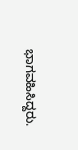ಭಾಗವಹಿಸಿದ್ದರು.